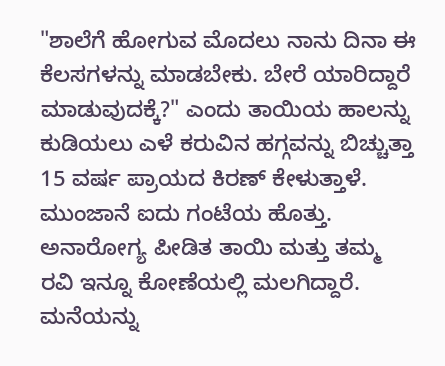"ಶಾಲೆಗೆ ಹೋಗುವ ಮೊದಲು ನಾನು ದಿನಾ ಈ ಕೆಲಸಗಳನ್ನು ಮಾಡಬೇಕು. ಬೇರೆ ಯಾರಿದ್ದಾರೆ ಮಾಡುವುದಕ್ಕೆ?" ಎಂದು ತಾಯಿಯ ಹಾಲನ್ನು ಕುಡಿಯಲು ಎಳೆ ಕರುವಿನ ಹಗ್ಗವನ್ನು ಬಿಚ್ಚುತ್ತಾ 15 ವರ್ಷ ಪ್ರಾಯದ ಕಿರಣ್ ಕೇಳುತ್ತಾಳೆ. ಮುಂಜಾನೆ ಐದು ಗಂಟೆಯ ಹೊತ್ತು. ಅನಾರೋಗ್ಯ ಪೀಡಿತ ತಾಯಿ ಮತ್ತು ತಮ್ಮ ರವಿ ಇನ್ನೂ ಕೋಣೆಯಲ್ಲಿ ಮಲಗಿದ್ದಾರೆ. ಮನೆಯನ್ನು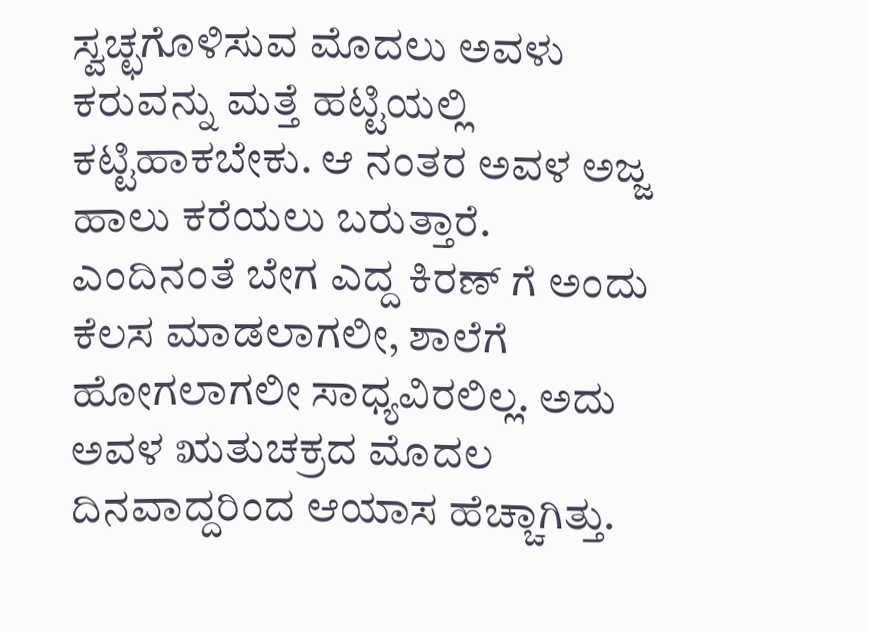ಸ್ವಚ್ಛಗೊಳಿಸುವ ಮೊದಲು ಅವಳು ಕರುವನ್ನು ಮತ್ತೆ ಹಟ್ಟಿಯಲ್ಲಿ ಕಟ್ಟಿಹಾಕಬೇಕು. ಆ ನಂತರ ಅವಳ ಅಜ್ಜ ಹಾಲು ಕರೆಯಲು ಬರುತ್ತಾರೆ.
ಎಂದಿನಂತೆ ಬೇಗ ಎದ್ದ ಕಿರಣ್ ಗೆ ಅಂದು ಕೆಲಸ ಮಾಡಲಾಗಲೀ, ಶಾಲೆಗೆ ಹೋಗಲಾಗಲೀ ಸಾಧ್ಯವಿರಲಿಲ್ಲ. ಅದು ಅವಳ ಋತುಚಕ್ರದ ಮೊದಲ ದಿನವಾದ್ದರಿಂದ ಆಯಾಸ ಹೆಚ್ಚಾಗಿತ್ತು.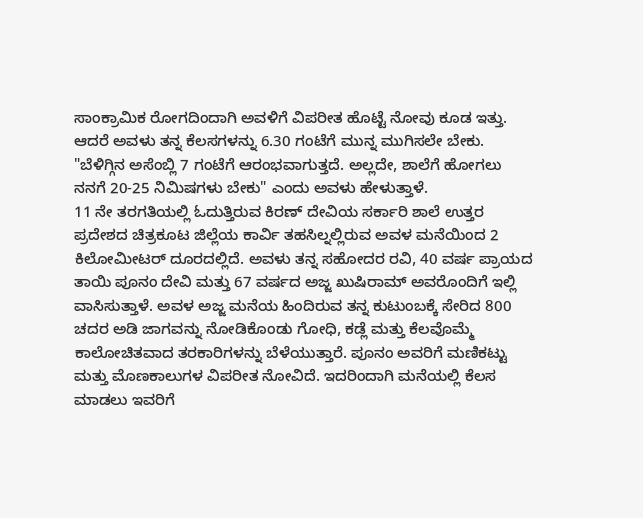ಸಾಂಕ್ರಾಮಿಕ ರೋಗದಿಂದಾಗಿ ಅವಳಿಗೆ ವಿಪರೀತ ಹೊಟ್ಟೆ ನೋವು ಕೂಡ ಇತ್ತು. ಆದರೆ ಅವಳು ತನ್ನ ಕೆಲಸಗಳನ್ನು 6.30 ಗಂಟೆಗೆ ಮುನ್ನ ಮುಗಿಸಲೇ ಬೇಕು. "ಬೆಳಿಗ್ಗಿನ ಅಸೆಂಬ್ಲಿ 7 ಗಂಟೆಗೆ ಆರಂಭವಾಗುತ್ತದೆ. ಅಲ್ಲದೇ, ಶಾಲೆಗೆ ಹೋಗಲು ನನಗೆ 20-25 ನಿಮಿಷಗಳು ಬೇಕು" ಎಂದು ಅವಳು ಹೇಳುತ್ತಾಳೆ.
11 ನೇ ತರಗತಿಯಲ್ಲಿ ಓದುತ್ತಿರುವ ಕಿರಣ್ ದೇವಿಯ ಸರ್ಕಾರಿ ಶಾಲೆ ಉತ್ತರ ಪ್ರದೇಶದ ಚಿತ್ರಕೂಟ ಜಿಲ್ಲೆಯ ಕಾರ್ವಿ ತಹಸಿಲ್ನಲ್ಲಿರುವ ಅವಳ ಮನೆಯಿಂದ 2 ಕಿಲೋಮೀಟರ್ ದೂರದಲ್ಲಿದೆ. ಅವಳು ತನ್ನ ಸಹೋದರ ರವಿ, 40 ವರ್ಷ ಪ್ರಾಯದ ತಾಯಿ ಪೂನಂ ದೇವಿ ಮತ್ತು 67 ವರ್ಷದ ಅಜ್ಜ ಖುಷಿರಾಮ್ ಅವರೊಂದಿಗೆ ಇಲ್ಲಿ ವಾಸಿಸುತ್ತಾಳೆ. ಅವಳ ಅಜ್ಜ ಮನೆಯ ಹಿಂದಿರುವ ತನ್ನ ಕುಟುಂಬಕ್ಕೆ ಸೇರಿದ 800 ಚದರ ಅಡಿ ಜಾಗವನ್ನು ನೋಡಿಕೊಂಡು ಗೋಧಿ, ಕಡ್ಲೆ ಮತ್ತು ಕೆಲವೊಮ್ಮೆ ಕಾಲೋಚಿತವಾದ ತರಕಾರಿಗಳನ್ನು ಬೆಳೆಯುತ್ತಾರೆ. ಪೂನಂ ಅವರಿಗೆ ಮಣಿಕಟ್ಟು ಮತ್ತು ಮೊಣಕಾಲುಗಳ ವಿಪರೀತ ನೋವಿದೆ. ಇದರಿಂದಾಗಿ ಮನೆಯಲ್ಲಿ ಕೆಲಸ ಮಾಡಲು ಇವರಿಗೆ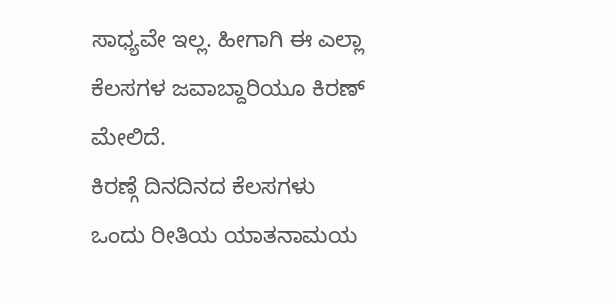ಸಾಧ್ಯವೇ ಇಲ್ಲ. ಹೀಗಾಗಿ ಈ ಎಲ್ಲಾ ಕೆಲಸಗಳ ಜವಾಬ್ದಾರಿಯೂ ಕಿರಣ್ ಮೇಲಿದೆ.
ಕಿರಣ್ಗೆ ದಿನದಿನದ ಕೆಲಸಗಳು ಒಂದು ರೀತಿಯ ಯಾತನಾಮಯ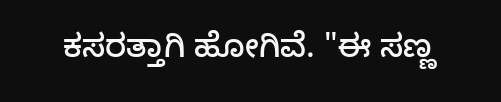ಕಸರತ್ತಾಗಿ ಹೋಗಿವೆ. "ಈ ಸಣ್ಣ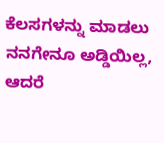ಕೆಲಸಗಳನ್ನು ಮಾಡಲು ನನಗೇನೂ ಅಡ್ಡಿಯಿಲ್ಲ, ಆದರೆ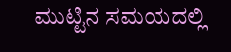ಮುಟ್ಟಿನ ಸಮಯದಲ್ಲಿ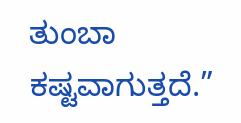ತುಂಬಾ ಕಷ್ಟವಾಗುತ್ತದೆ.”